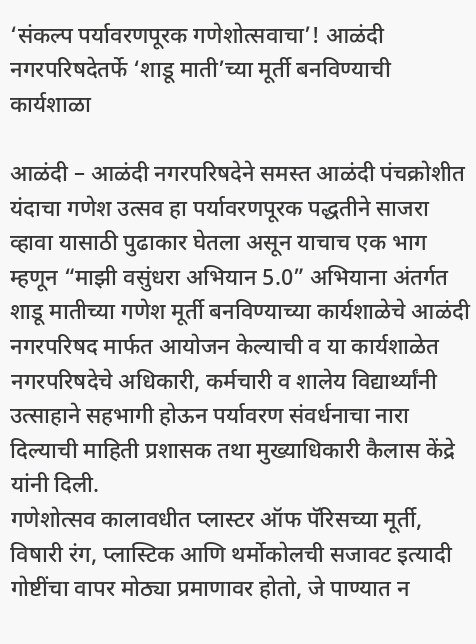‘संकल्प पर्यावरणपूरक गणेशोत्सवाचा’! आळंदी नगरपरिषदेतर्फे ‘शाडू माती’च्या मूर्ती बनविण्याची कार्यशाळा

आळंदी – आळंदी नगरपरिषदेने समस्त आळंदी पंचक्रोशीत यंदाचा गणेश उत्सव हा पर्यावरणपूरक पद्धतीने साजरा व्हावा यासाठी पुढाकार घेतला असून याचाच एक भाग म्हणून “माझी वसुंधरा अभियान 5.0” अभियाना अंतर्गत शाडू मातीच्या गणेश मूर्ती बनविण्याच्या कार्यशाळेचे आळंदी नगरपरिषद मार्फत आयोजन केल्याची व या कार्यशाळेत नगरपरिषदेचे अधिकारी, कर्मचारी व शालेय विद्यार्थ्यांनी उत्साहाने सहभागी होऊन पर्यावरण संवर्धनाचा नारा दिल्याची माहिती प्रशासक तथा मुख्याधिकारी कैलास केंद्रे यांनी दिली.
गणेशोत्सव कालावधीत प्लास्टर ऑफ पॅरिसच्या मूर्ती, विषारी रंग, प्लास्टिक आणि थर्मोकोलची सजावट इत्यादी गोष्टींचा वापर मोठ्या प्रमाणावर होतो, जे पाण्यात न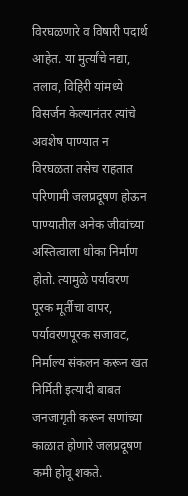विरघळणारे व विषारी पदार्थ आहेत. या मुर्त्यांचे नद्या, तलाव, विहिरी यांमध्ये विसर्जन केल्यानंतर त्यांचे अवशेष पाण्यात न विरघळता तसेच राहतात परिणामी जलप्रदूषण होऊन पाण्यातील अनेक जीवांच्या अस्तित्वाला धोका निर्माण होतो. त्यामुळे पर्यावरण पूरक मूर्तीचा वापर, पर्यावरणपूरक सजावट, निर्माल्य संकलन करून खत निर्मिती इत्यादी बाबत जनजागृती करून सणांच्या काळात होणारे जलप्रदूषण कमी होवू शकते.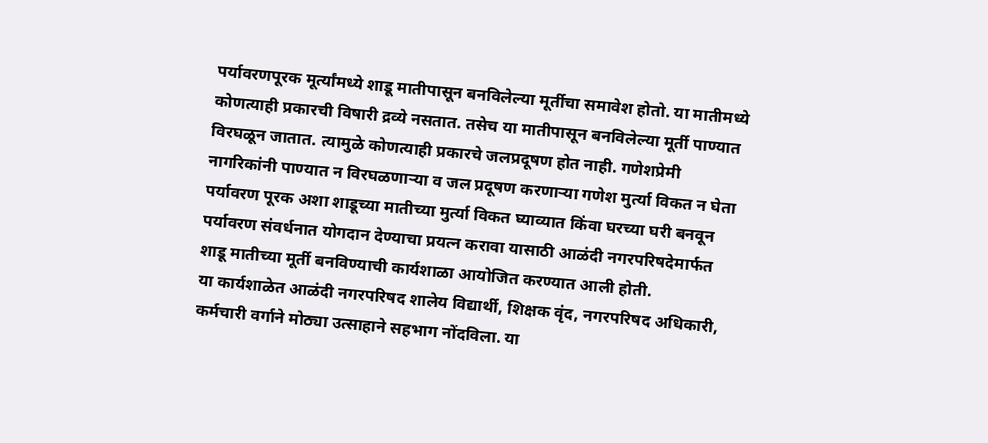पर्यावरणपूरक मूर्त्यांमध्ये शाडू मातीपासून बनविलेल्या मूर्तीचा समावेश होतो. या मातीमध्ये कोणत्याही प्रकारची विषारी द्रव्ये नसतात. तसेच या मातीपासून बनविलेल्या मूर्ती पाण्यात विरघळून जातात. त्यामुळे कोणत्याही प्रकारचे जलप्रदूषण होत नाही. गणेशप्रेमी नागरिकांनी पाण्यात न विरघळणाऱ्या व जल प्रदूषण करणाऱ्या गणेश मुर्त्या विकत न घेता पर्यावरण पूरक अशा शाडूच्या मातीच्या मुर्त्या विकत घ्याव्यात किंवा घरच्या घरी बनवून पर्यावरण संवर्धनात योगदान देण्याचा प्रयत्न करावा यासाठी आळंदी नगरपरिषदेमार्फत शाडू मातीच्या मूर्ती बनविण्याची कार्यशाळा आयोजित करण्यात आली होती.
या कार्यशाळेत आळंदी नगरपरिषद शालेय विद्यार्थी, शिक्षक वृंद, नगरपरिषद अधिकारी, कर्मचारी वर्गाने मोठ्या उत्साहाने सहभाग नोंदविला. या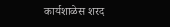कार्यशाळेस शरद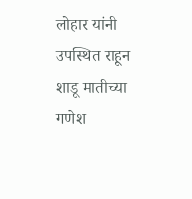लोहार यांनी उपस्थित राहून शाडू मातीच्या गणेश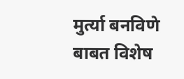मुर्त्या बनविणे बाबत विशेष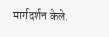मार्गदर्शन केले.